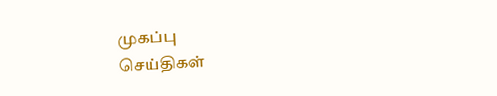முகப்பு
செய்திகள்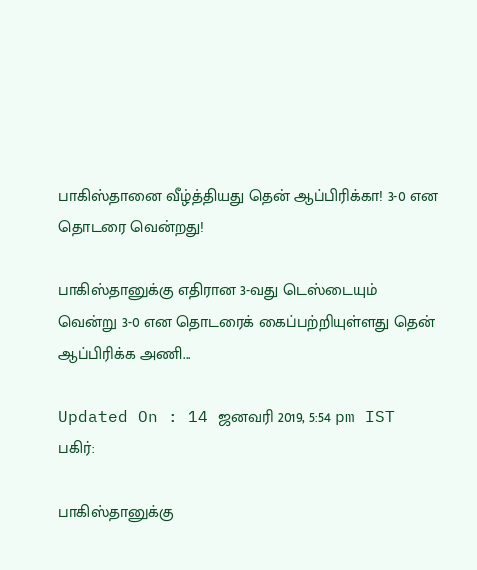பாகிஸ்தானை வீழ்த்தியது தென் ஆப்பிரிக்கா! 3-0 என தொடரை வென்றது!

பாகிஸ்தானுக்கு எதிரான 3-வது டெஸ்டையும் வென்று 3-0 என தொடரைக் கைப்பற்றியுள்ளது தென் ஆப்பிரிக்க அணி...

Updated On : 14 ஜனவரி 2019, 5:54 pm IST
பகிர்:

பாகிஸ்தானுக்கு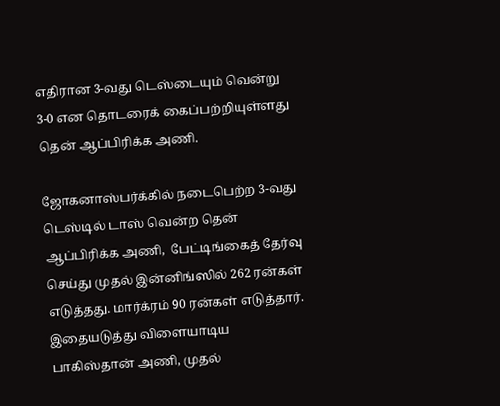எதிரான 3-வது டெஸ்டையும் வென்று 3-0 என தொடரைக் கைப்பற்றியுள்ளது தென் ஆப்பிரிக்க அணி.

ஜோகனாஸ்பர்க்கில் நடைபெற்ற 3-வது டெஸ்டில் டாஸ் வென்ற தென் ஆப்பிரிக்க அணி,  பேட்டிங்கைத் தேர்வு செய்து முதல் இன்னிங்ஸில் 262 ரன்கள் எடுத்தது. மார்க்ரம் 90 ரன்கள் எடுத்தார். இதையடுத்து விளையாடிய பாகிஸ்தான் அணி, முதல்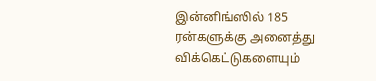இன்னிங்ஸில் 185 ரன்களுக்கு அனைத்து விக்கெட்டுகளையும்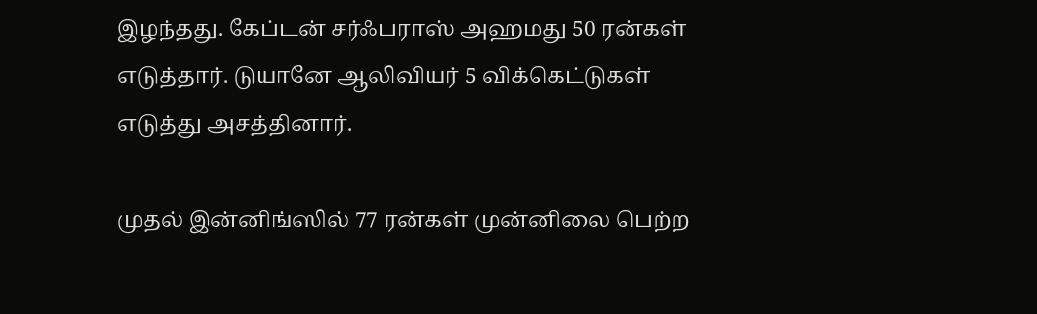இழந்தது. கேப்டன் சர்ஃபராஸ் அஹமது 50 ரன்கள் எடுத்தார். டுயானே ஆலிவியர் 5 விக்கெட்டுகள் எடுத்து அசத்தினார்.

முதல் இன்னிங்ஸில் 77 ரன்கள் முன்னிலை பெற்ற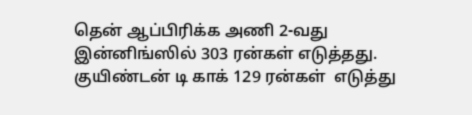தென் ஆப்பிரிக்க அணி 2-வது இன்னிங்ஸில் 303 ரன்கள் எடுத்தது. குயிண்டன் டி காக் 129 ரன்கள்  எடுத்து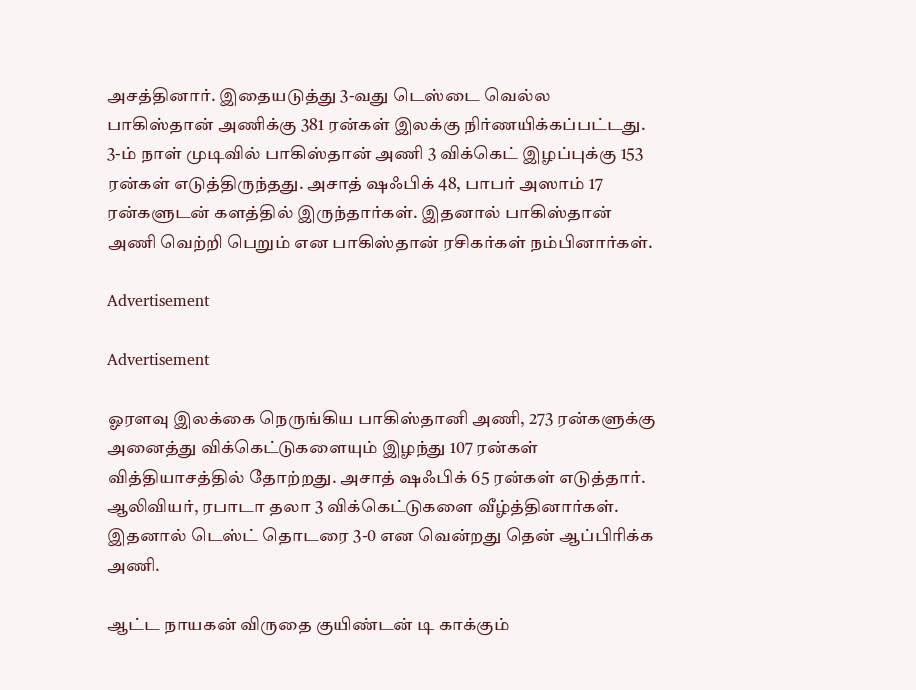அசத்தினார். இதையடுத்து 3-வது டெஸ்டை வெல்ல பாகிஸ்தான் அணிக்கு 381 ரன்கள் இலக்கு நிர்ணயிக்கப்பட்டது. 3-ம் நாள் முடிவில் பாகிஸ்தான் அணி 3 விக்கெட் இழப்புக்கு 153 ரன்கள் எடுத்திருந்தது. அசாத் ஷஃபிக் 48, பாபர் அஸாம் 17 ரன்களுடன் களத்தில் இருந்தார்கள். இதனால் பாகிஸ்தான் அணி வெற்றி பெறும் என பாகிஸ்தான் ரசிகர்கள் நம்பினார்கள்.

Advertisement

Advertisement

ஓரளவு இலக்கை நெருங்கிய பாகிஸ்தானி அணி, 273 ரன்களுக்கு அனைத்து விக்கெட்டுகளையும் இழந்து 107 ரன்கள் வித்தியாசத்தில் தோற்றது. அசாத் ஷஃபிக் 65 ரன்கள் எடுத்தார். ஆலிவியர், ரபாடா தலா 3 விக்கெட்டுகளை வீழ்த்தினார்கள். இதனால் டெஸ்ட் தொடரை 3-0 என வென்றது தென் ஆப்பிரிக்க அணி.

ஆட்ட நாயகன் விருதை குயிண்டன் டி காக்கும்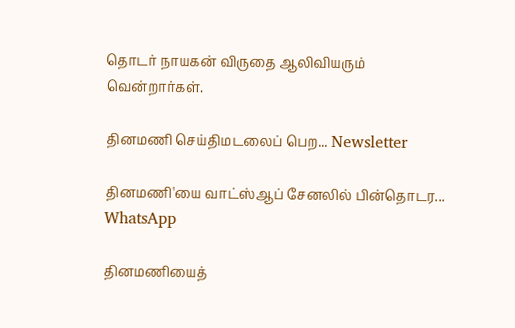தொடர் நாயகன் விருதை ஆலிவியரும் வென்றார்கள்.

தினமணி செய்திமடலைப் பெற... Newsletter

தினமணி'யை வாட்ஸ்ஆப் சேனலில் பின்தொடர... WhatsApp

தினமணியைத்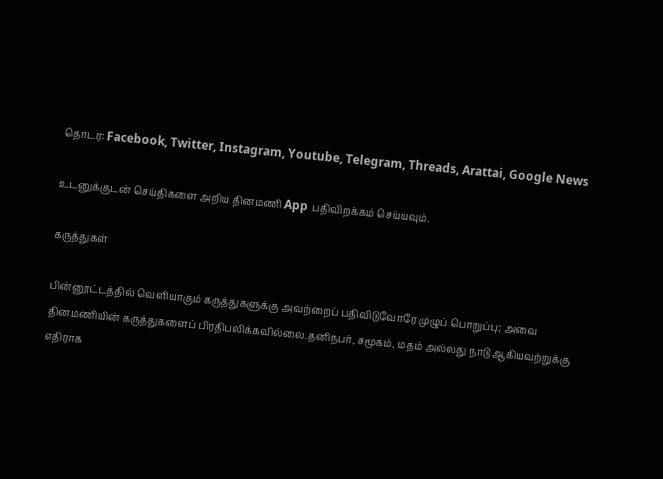தொடர: Facebook, Twitter, Instagram, Youtube, Telegram, Threads, Arattai, Google News

உடனுக்குடன் செய்திகளை அறிய தினமணி App பதிவிறக்கம் செய்யவும்.

கருத்துகள்

பின்னூட்டத்தில் வெளியாகும் கருத்துகளுக்கு அவற்றைப் பதிவிடுவோரே முழுப் பொறுப்பு; அவை தினமணியின் கருத்துகளைப் பிரதிபலிக்கவில்லை.தனிநபர், சமூகம், மதம் அல்லது நாடு ஆகியவற்றுக்கு எதிராக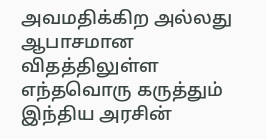அவமதிக்கிற அல்லது ஆபாசமான விதத்திலுள்ள எந்தவொரு கருத்தும் இந்திய அரசின்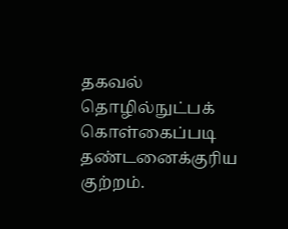தகவல் தொழில்நுட்பக் கொள்கைப்படி தண்டனைக்குரிய குற்றம்.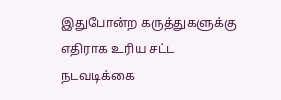இதுபோன்ற கருத்துகளுக்கு எதிராக உரிய சட்ட நடவடிக்கை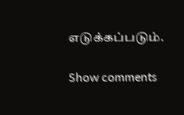எடுக்கப்படும்.

Show comments